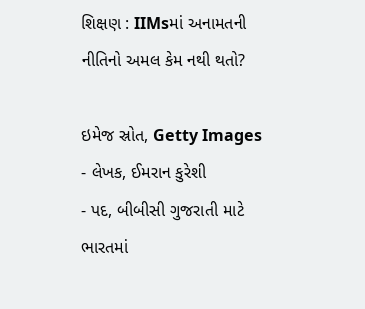શિક્ષણ : IIMsમાં અનામતની નીતિનો અમલ કેમ નથી થતો?

ઇમેજ સ્રોત, Getty Images
- લેખક, ઈમરાન કુરેશી
- પદ, બીબીસી ગુજરાતી માટે
ભારતમાં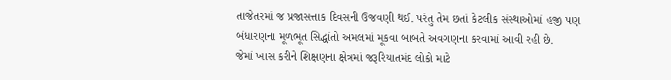તાજેતરમાં જ પ્રજાસત્તાક દિવસની ઉજવણી થઈ. પરંતુ તેમ છતાં કેટલીક સંસ્થાઓમાં હજી પણ બંધારણના મૂળભૂત સિદ્ધાંતો અમલમાં મૂકવા બાબતે અવગણના કરવામાં આવી રહી છે.
જેમાં ખાસ કરીને શિક્ષણના ક્ષેત્રમાં જરૂરિયાતમંદ લોકો માટે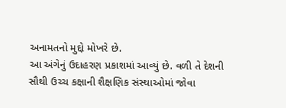અનામતનો મુદ્દો મોખરે છે.
આ અંગેનું ઉદાહરણ પ્રકાશમાં આવ્યું છે. વળી તે દેશની સૌથી ઉચ્ચ કક્ષાની શૈક્ષણિક સંસ્થાઓમાં જોવા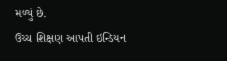મળ્યું છે.
ઉચ્ચ શિક્ષણ આપતી ઇન્ડિયન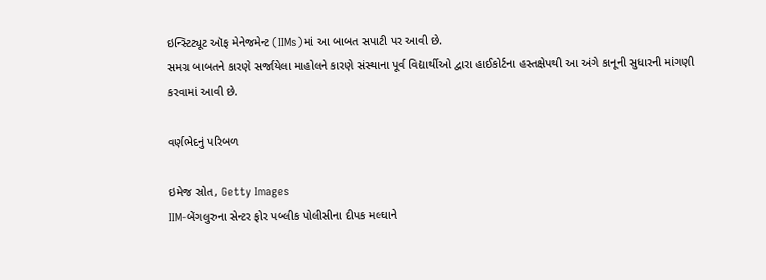ઇન્સ્ટિટ્યૂટ ઑફ મેનેજમેન્ટ (IIMs)માં આ બાબત સપાટી પર આવી છે.
સમગ્ર બાબતને કારણે સર્જાયેલા માહોલને કારણે સંસ્થાના પૂર્વ વિદ્યાર્થીઓ દ્વારા હાઈકોર્ટના હસ્તક્ષેપથી આ અંગે કાનૂની સુધારની માંગણી કરવામાં આવી છે.

વર્ણભેદનું પરિબળ

ઇમેજ સ્રોત, Getty Images
IIM-બેંગલુરુના સેન્ટર ફોર પબ્લીક પોલીસીના દીપક મલ્ઘાને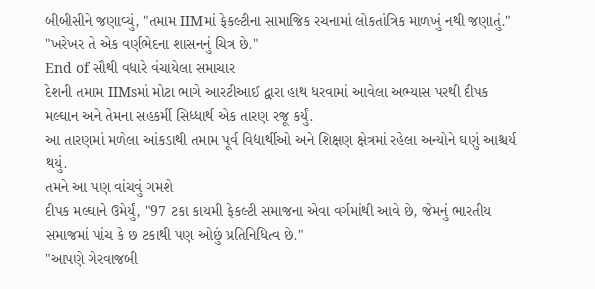બીબીસીને જણાવ્યું, "તમામ IIMમાં ફેકલ્ટીના સામાજિક રચનામાં લોકતાંત્રિક માળખું નથી જણાતું."
"ખરેખર તે એક વર્ણભેદના શાસનનું ચિત્ર છે."
End of સૌથી વધારે વંચાયેલા સમાચાર
દેશની તમામ IIMsમાં મોટા ભાગે આરટીઆઈ દ્વારા હાથ ધરવામાં આવેલા અભ્યાસ પરથી દીપક મલ્ઘાન અને તેમના સહકર્મી સિધ્ધાર્થ એક તારણ રજૂ કર્યું.
આ તારણમાં મળેલા આંકડાથી તમામ પૂર્વ વિદ્યાર્થીઓ અને શિક્ષણ ક્ષેત્રમાં રહેલા અન્યોને ઘણું આશ્ચર્ય થયું.
તમને આ પણ વાંચવું ગમશે
દીપક મલ્ઘાને ઉમેર્યું, "97 ટકા કાયમી ફેકલ્ટી સમાજના એવા વર્ગમાંથી આવે છે, જેમનું ભારતીય સમાજમાં પાંચ કે છ ટકાથી પણ ઓછું પ્રતિનિધિત્વ છે."
"આપણે ગેરવાજબી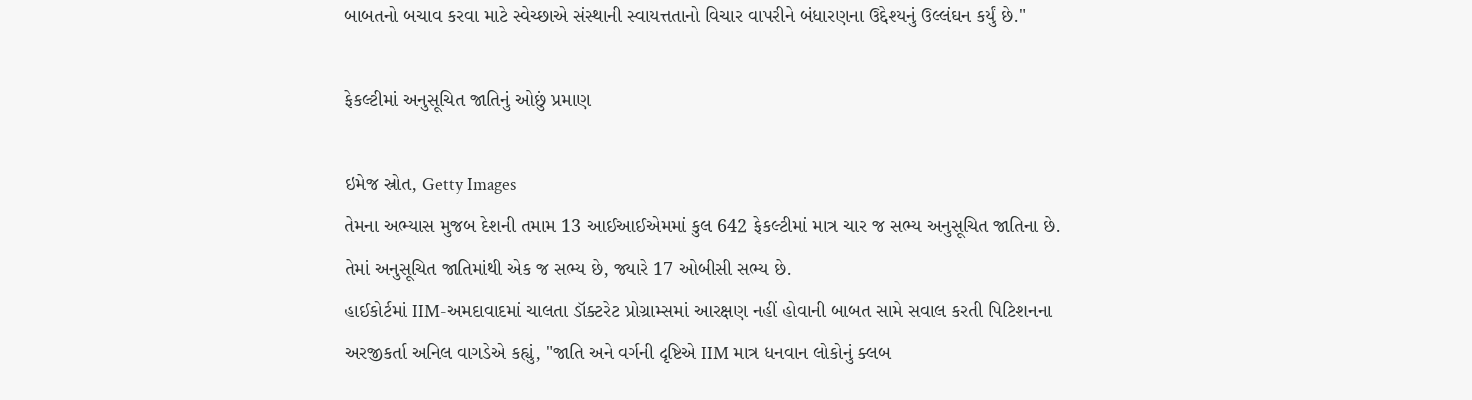બાબતનો બચાવ કરવા માટે સ્વેચ્છાએ સંસ્થાની સ્વાયત્તતાનો વિચાર વાપરીને બંધારણના ઉદ્દેશ્યનું ઉલ્લંઘન કર્યું છે."

ફેકલ્ટીમાં અનુસૂચિત જાતિનું ઓછું પ્રમાણ

ઇમેજ સ્રોત, Getty Images
તેમના અભ્યાસ મુજબ દેશની તમામ 13 આઈઆઈએમમાં કુલ 642 ફેકલ્ટીમાં માત્ર ચાર જ સભ્ય અનુસૂચિત જાતિના છે.
તેમાં અનુસૂચિત જાતિમાંથી એક જ સભ્ય છે, જ્યારે 17 ઓબીસી સભ્ય છે.
હાઈકોર્ટમાં IIM-અમદાવાદમાં ચાલતા ડૉક્ટરેટ પ્રોગ્રામ્સમાં આરક્ષણ નહીં હોવાની બાબત સામે સવાલ કરતી પિટિશનના અરજીકર્તા અનિલ વાગડેએ કહ્યું, "જાતિ અને વર્ગની દૃષ્ટિએ IIM માત્ર ધનવાન લોકોનું ક્લબ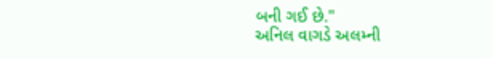બની ગઈ છે."
અનિલ વાગડે અલમ્ની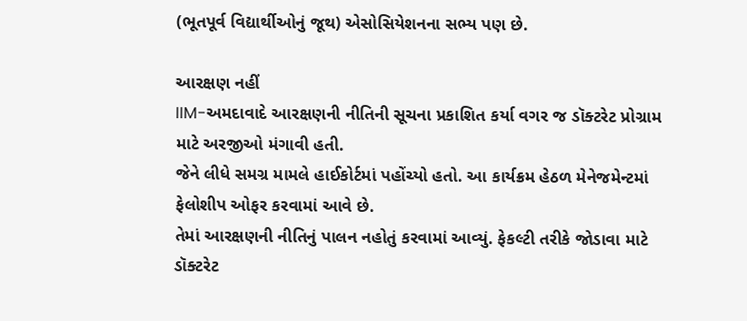(ભૂતપૂર્વ વિદ્યાર્થીઓનું જૂથ) એસોસિયેશનના સભ્ય પણ છે.

આરક્ષણ નહીં
IIM-અમદાવાદે આરક્ષણની નીતિની સૂચના પ્રકાશિત કર્યા વગર જ ડૉક્ટરેટ પ્રોગ્રામ માટે અરજીઓ મંગાવી હતી.
જેને લીધે સમગ્ર મામલે હાઈકોર્ટમાં પહોંચ્યો હતો. આ કાર્યક્રમ હેઠળ મેનેજમેન્ટમાં ફેલોશીપ ઓફર કરવામાં આવે છે.
તેમાં આરક્ષણની નીતિનું પાલન નહોતું કરવામાં આવ્યું. ફેકલ્ટી તરીકે જોડાવા માટે ડૉક્ટરેટ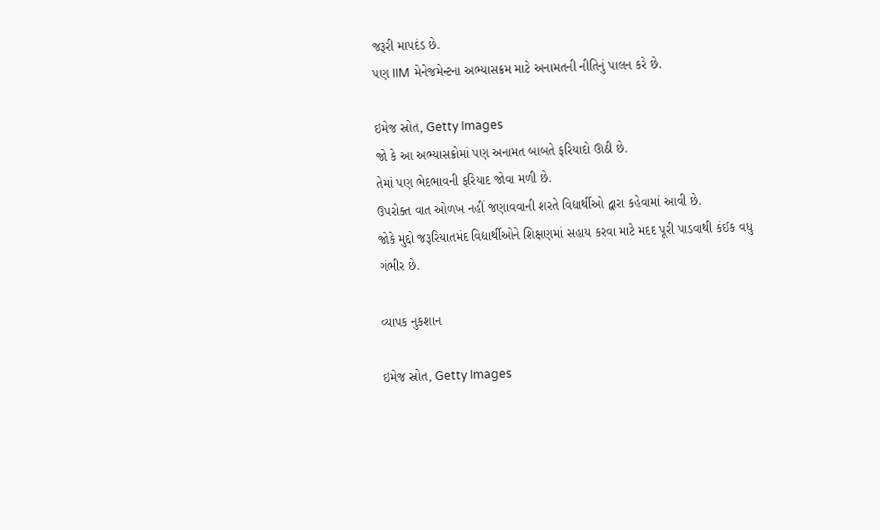જરૂરી માપદંડ છે.
પણ IIM મેનેજમેન્ટના અભ્યાસક્રમ માટે અનામતની નીતિનું પાલન કરે છે.

ઇમેજ સ્રોત, Getty Images
જો કે આ અભ્યાસક્રોમાં પણ અનામત બાબતે ફરિયાદો ઊઠી છે.
તેમાં પણ ભેદભાવની ફરિયાદ જોવા મળી છે.
ઉપરોક્ત વાત ઓળખ નહીં જણાવવાની શરતે વિદ્યાર્થીઓ દ્વારા કહેવામાં આવી છે.
જોકે મુદ્દો જરૂરિયાતમંદ વિદ્યાર્થીઓને શિક્ષણમાં સહાય કરવા માટે મદદ પૂરી પાડવાથી કંઈક વધુ ગંભીર છે.

વ્યાપક નુકશાન

ઇમેજ સ્રોત, Getty Images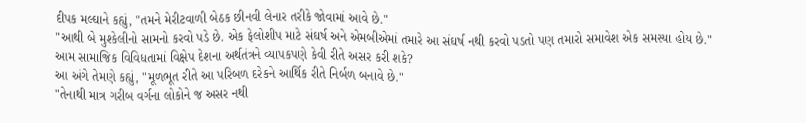દીપક મલ્ઘાને કહ્યું, "તમને મેરીટવાળી બેઠક છીનવી લેનાર તરીકે જોવામાં આવે છે."
"આથી બે મુશ્કેલીનો સામનો કરવો પડે છે. એક ફેલોશીપ માટે સંઘર્ષ અને એમબીએમાં તમારે આ સંઘર્ષ નથી કરવો પડતો પણ તમારો સમાવેશ એક સમસ્યા હોય છે."
આમ સામાજિક વિવિધતામાં વિક્ષેપ દેશના અર્થતંત્રને વ્યાપકપણે કેવી રીતે અસર કરી શકે?
આ અંગે તેમણે કહ્યું, "મૂળભૂત રીતે આ પરિબળ દરેકને આર્થિક રીતે નિર્બળ બનાવે છે."
"તેનાથી માત્ર ગરીબ વર્ગના લોકોને જ અસર નથી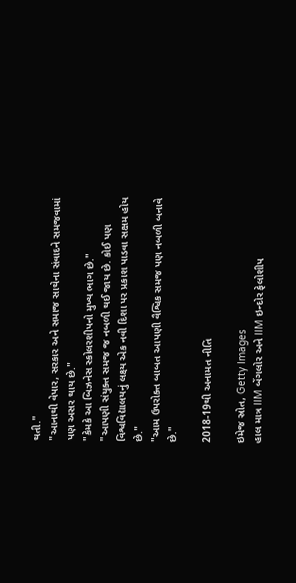થતી."
"આનાથી વેપાર, સરકાર અને સમાજ સાથેના સંવાદને સમજવામાં પણ અસર થાય છે."
"કેમકે આ બિઝનેસ સ્કોલરશીપનો મુખ્ય ભાગ છે."
"આપણી સંયુક્ત સમજ જ નબળી થઈ જાય છે. કોઈ પણ વિશ્વવિદ્યાલયનું લક્ષ્ય એક નવી દિશા પર પ્રકાશ પાડવા સક્ષમ હોય છે."
"આમ ઉપરોક્ત બાબત આપણી વૈશ્વિક સમજ પણ નબળી બનાવે છે."

2018-19થી અનામત નીતિ

ઇમેજ સ્રોત, Getty Images
હાલ માત્ર IIM બેંગલોર અને IIM ઇન્દોર ફેલોશીપ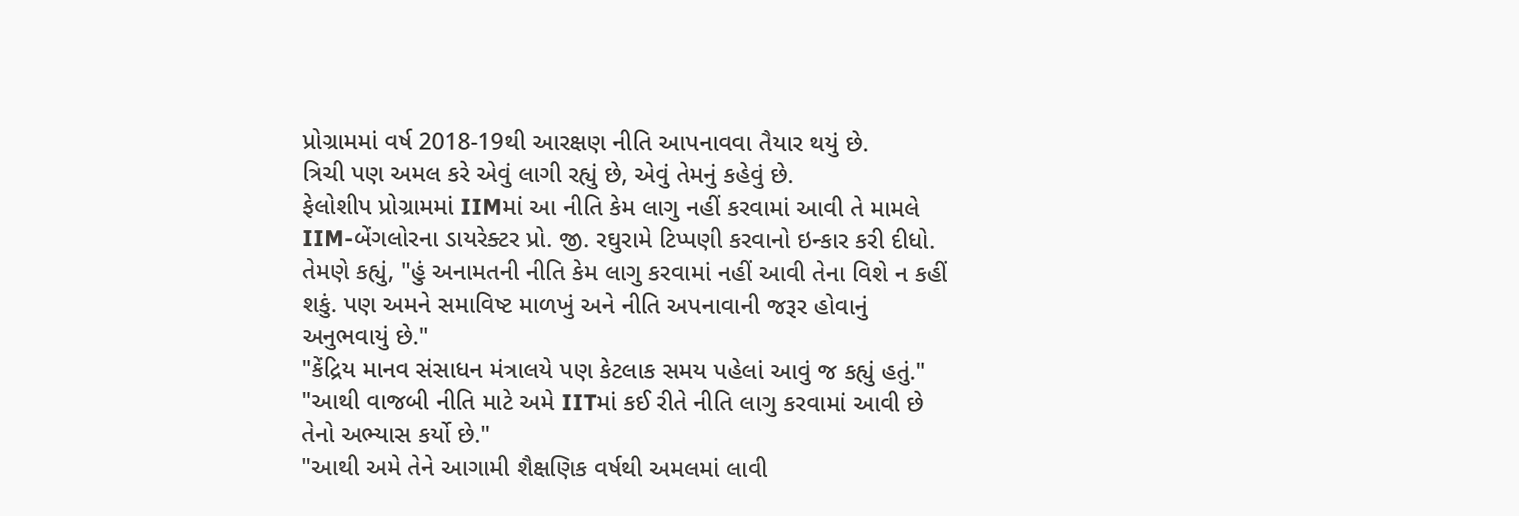પ્રોગ્રામમાં વર્ષ 2018-19થી આરક્ષણ નીતિ આપનાવવા તૈયાર થયું છે.
ત્રિચી પણ અમલ કરે એવું લાગી રહ્યું છે, એવું તેમનું કહેવું છે.
ફેલોશીપ પ્રોગ્રામમાં IIMમાં આ નીતિ કેમ લાગુ નહીં કરવામાં આવી તે મામલે IIM-બેંગલોરના ડાયરેક્ટર પ્રો. જી. રઘુરામે ટિપ્પણી કરવાનો ઇન્કાર કરી દીધો.
તેમણે કહ્યું, "હું અનામતની નીતિ કેમ લાગુ કરવામાં નહીં આવી તેના વિશે ન કહીં શકું. પણ અમને સમાવિષ્ટ માળખું અને નીતિ અપનાવાની જરૂર હોવાનું અનુભવાયું છે."
"કેંદ્રિય માનવ સંસાધન મંત્રાલયે પણ કેટલાક સમય પહેલાં આવું જ કહ્યું હતું."
"આથી વાજબી નીતિ માટે અમે IITમાં કઈ રીતે નીતિ લાગુ કરવામાં આવી છે તેનો અભ્યાસ કર્યો છે."
"આથી અમે તેને આગામી શૈક્ષણિક વર્ષથી અમલમાં લાવી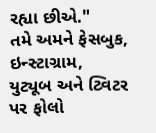રહ્યા છીએ."
તમે અમને ફેસબુક, ઇન્સ્ટાગ્રામ, યુટ્યૂબ અને ટ્વિટર પર ફોલો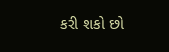કરી શકો છો